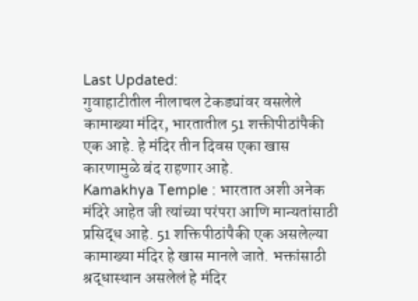Last Updated:
गुवाहाटीतील नीलाचल टेकड्यांवर वसलेले कामाख्या मंदिर, भारतातील 51 शक्तीपीठांपैकी एक आहे. हे मंदिर तीन दिवस एका खास कारणामुळे बंद राहणार आहे.
Kamakhya Temple : भारतात अशी अनेक मंदिरे आहेत जी त्यांच्या परंपरा आणि मान्यतांसाठी प्रसिद्ध आहे. 51 शक्तिपीठांपैकी एक असलेल्या कामाख्या मंदिर हे खास मानले जाते. भक्तांसाठी श्रद्धास्थान असलेलं हे मंदिर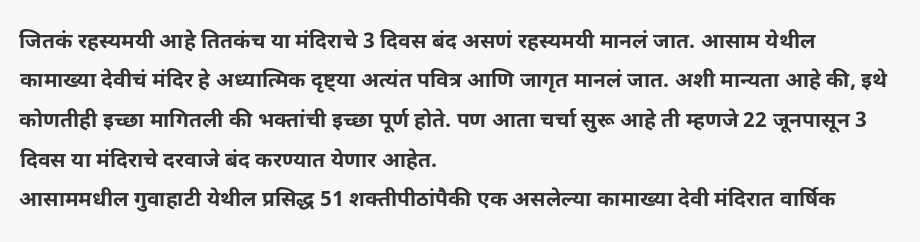जितकं रहस्यमयी आहे तितकंच या मंदिराचे 3 दिवस बंद असणं रहस्यमयी मानलं जात. आसाम येथील कामाख्या देवीचं मंदिर हे अध्यात्मिक दृष्ट्या अत्यंत पवित्र आणि जागृत मानलं जात. अशी मान्यता आहे की, इथे कोणतीही इच्छा मागितली की भक्तांची इच्छा पूर्ण होते. पण आता चर्चा सुरू आहे ती म्हणजे 22 जूनपासून 3 दिवस या मंदिराचे दरवाजे बंद करण्यात येणार आहेत.
आसाममधील गुवाहाटी येथील प्रसिद्ध 51 शक्तीपीठांपैकी एक असलेल्या कामाख्या देवी मंदिरात वार्षिक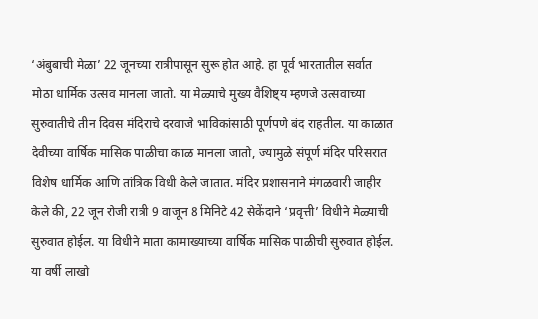‘अंबुबाची मेळा’ 22 जूनच्या रात्रीपासून सुरू होत आहे. हा पूर्व भारतातील सर्वात मोठा धार्मिक उत्सव मानला जातो. या मेळ्याचे मुख्य वैशिष्ट्य म्हणजे उत्सवाच्या सुरुवातीचे तीन दिवस मंदिराचे दरवाजे भाविकांसाठी पूर्णपणे बंद राहतील. या काळात देवीच्या वार्षिक मासिक पाळीचा काळ मानला जातो, ज्यामुळे संपूर्ण मंदिर परिसरात विशेष धार्मिक आणि तांत्रिक विधी केले जातात. मंदिर प्रशासनाने मंगळवारी जाहीर केले की, 22 जून रोजी रात्री 9 वाजून 8 मिनिटे 42 सेकेंदाने ‘प्रवृत्ती’ विधीने मेळ्याची सुरुवात होईल. या विधीने माता कामाख्याच्या वार्षिक मासिक पाळीची सुरुवात होईल. या वर्षी लाखो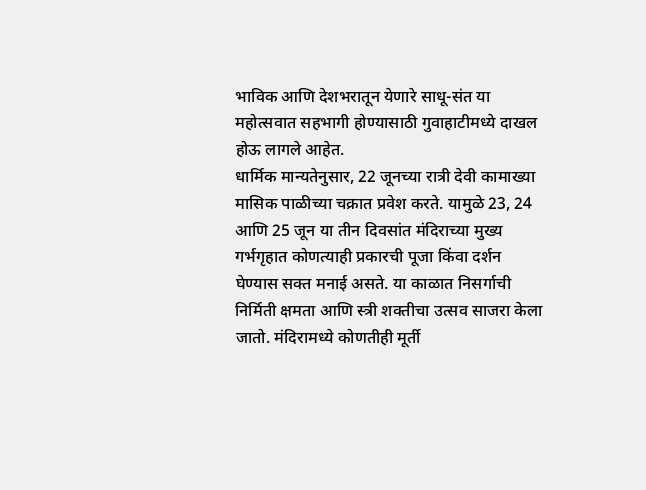भाविक आणि देशभरातून येणारे साधू-संत या महोत्सवात सहभागी होण्यासाठी गुवाहाटीमध्ये दाखल होऊ लागले आहेत.
धार्मिक मान्यतेनुसार, 22 जूनच्या रात्री देवी कामाख्या मासिक पाळीच्या चक्रात प्रवेश करते. यामुळे 23, 24 आणि 25 जून या तीन दिवसांत मंदिराच्या मुख्य गर्भगृहात कोणत्याही प्रकारची पूजा किंवा दर्शन घेण्यास सक्त मनाई असते. या काळात निसर्गाची निर्मिती क्षमता आणि स्त्री शक्तीचा उत्सव साजरा केला जातो. मंदिरामध्ये कोणतीही मूर्ती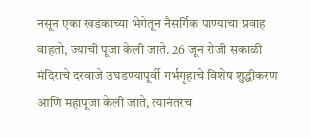नसून एका खडकाच्या भेगेतून नैसर्गिक पाण्याचा प्रवाह वाहतो, ज्याची पूजा केली जाते. 26 जून रोजी सकाळी मंदिराचे दरवाजे उघडण्यापूर्वी गर्भगृहाचे विशेष शुद्धीकरण आणि महापूजा केली जाते, त्यानंतरच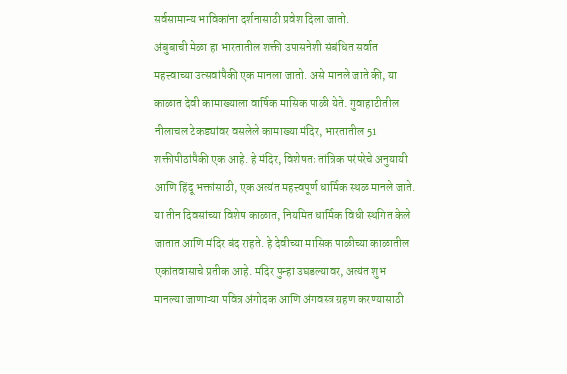सर्वसामान्य भाविकांना दर्शनासाठी प्रवेश दिला जातो.
अंबुबाची मेळा हा भारतातील शक्ती उपासनेशी संबंधित सर्वात महत्त्वाच्या उत्सवांपैकी एक मानला जातो. असे मानले जाते की, या काळात देवी कामाख्याला वार्षिक मासिक पाळी येते. गुवाहाटीतील नीलाचल टेकड्यांवर वसलेले कामाख्या मंदिर, भारतातील 51 शक्तीपीठांपैकी एक आहे. हे मंदिर, विशेषतः तांत्रिक परंपरेचे अनुयायी आणि हिंदू भक्तांसाठी, एक अत्यंत महत्त्वपूर्ण धार्मिक स्थळ मानले जाते. या तीन दिवसांच्या विशेष काळात, नियमित धार्मिक विधी स्थगित केले जातात आणि मंदिर बंद राहते. हे देवीच्या मासिक पाळीच्या काळातील एकांतवासाचे प्रतीक आहे. मंदिर पुन्हा उघडल्यावर, अत्यंत शुभ मानल्या जाणाऱ्या पवित्र अंगोदक आणि अंगवस्त्र ग्रहण करण्यासाठी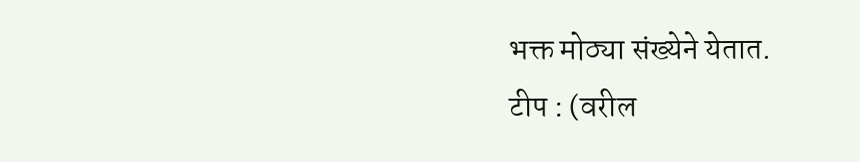भक्त मोठ्या संख्येने येतात.
टीप : (वरील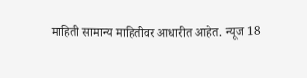माहिती सामान्य माहितीवर आधारीत आहेत. न्यूज 18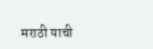मराठी याची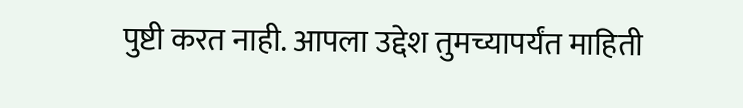पुष्टी करत नाही. आपला उद्देश तुमच्यापर्यंत माहिती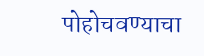पोहोचवण्याचा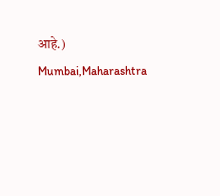आहे.)
Mumbai,Maharashtra